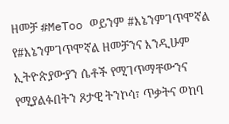ዘመቻ #MeToo ወይንም #እኔንምገጥሞኛል
የ#እኔንምገጥሞኛል ዘመቻንና እንዲሁም ኢትዮጵያውያን ሴቶች የሚገጥማቸውንና የሚያልፉበትን ጾታዊ ትንኮሳ፣ ጥቃትና ወከባ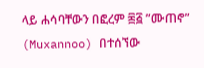ላይ ሐሳባቸውን በፎረም ፷፭ ”ሙጠኖ” (Muxannoo) በተሰኘው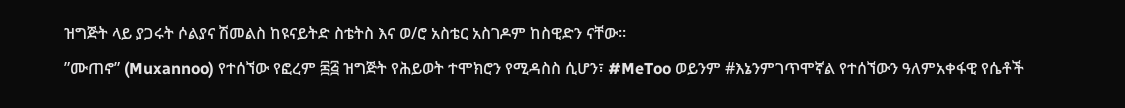ዝግጅት ላይ ያጋሩት ሶልያና ሽመልስ ከዩናይትድ ስቴትስ እና ወ/ሮ አስቴር አስገዶም ከስዊድን ናቸው።
”ሙጠኖ” (Muxannoo) የተሰኘው የፎረም ፷፭ ዝግጅት የሕይወት ተሞክሮን የሚዳስስ ሲሆን፣ #MeToo ወይንም #እኔንምገጥሞኛል የተሰኘውን ዓለምአቀፋዊ የሴቶች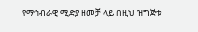የማኅብራዊ ሚድያ ዘመቻ ላይ በዚህ ዝግጅቱ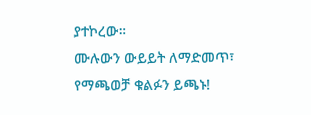ያተኮረው።
ሙሉውን ውይይት ለማድመጥ፣ የማጫወቻ ቁልፉን ይጫኑ!